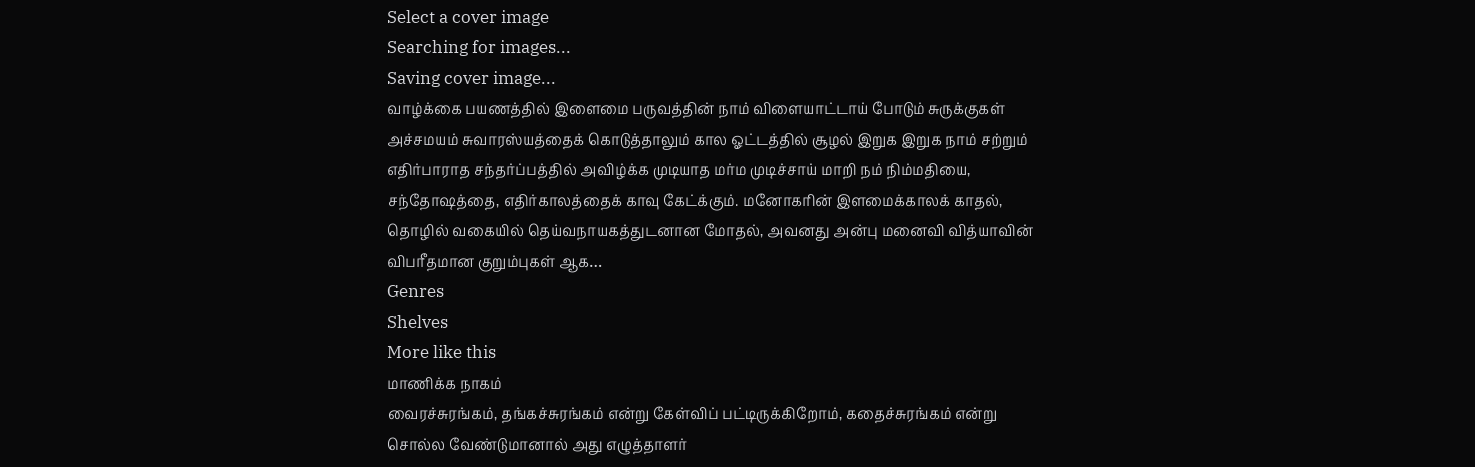Select a cover image
Searching for images...
Saving cover image...
வாழ்க்கை பயணத்தில் இளைமை பருவத்தின் நாம் விளையாட்டாய் போடும் சுருக்குகள் அச்சமயம் சுவாரஸ்யத்தைக் கொடுத்தாலும் கால ஓட்டத்தில் சூழல் இறுக இறுக நாம் சற்றும் எதிர்பாராத சந்தர்ப்பத்தில் அவிழ்க்க முடியாத மர்ம முடிச்சாய் மாறி நம் நிம்மதியை, சந்தோஷத்தை, எதிர்காலத்தைக் காவு கேட்க்கும். மனோகரின் இளமைக்காலக் காதல், தொழில் வகையில் தெய்வநாயகத்துடனான மோதல், அவனது அன்பு மனைவி வித்யாவின் விபரீதமான குறும்புகள் ஆக…
Genres
Shelves
More like this
மாணிக்க நாகம்
வைரச்சுரங்கம், தங்கச்சுரங்கம் என்று கேள்விப் பட்டிருக்கிறோம், கதைச்சுரங்கம் என்று சொல்ல வேண்டுமானால் அது எழுத்தாளர்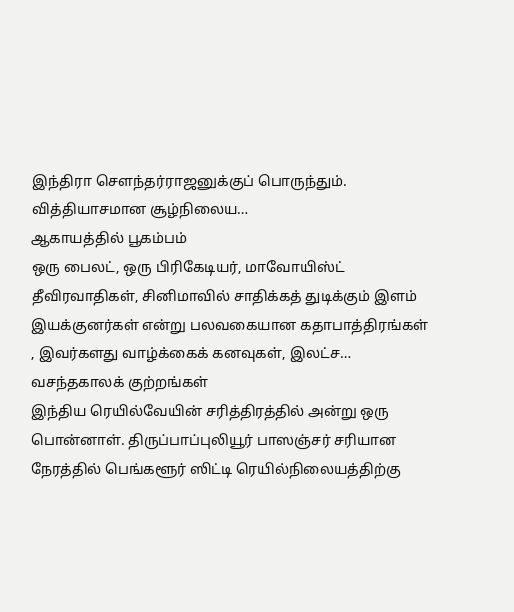இந்திரா சௌந்தர்ராஜனுக்குப் பொருந்தும். வித்தியாசமான சூழ்நிலைய…
ஆகாயத்தில் பூகம்பம்
ஒரு பைலட், ஒரு பிரிகேடியர், மாவோயிஸ்ட் தீவிரவாதிகள், சினிமாவில் சாதிக்கத் துடிக்கும் இளம் இயக்குனர்கள் என்று பலவகையான கதாபாத்திரங்கள் , இவர்களது வாழ்க்கைக் கனவுகள், இலட்ச…
வசந்தகாலக் குற்றங்கள்
இந்திய ரெயில்வேயின் சரித்திரத்தில் அன்று ஒரு பொன்னாள். திருப்பாப்புலியூர் பாஸஞ்சர் சரியான நேரத்தில் பெங்களூர் ஸிட்டி ரெயில்நிலையத்திற்கு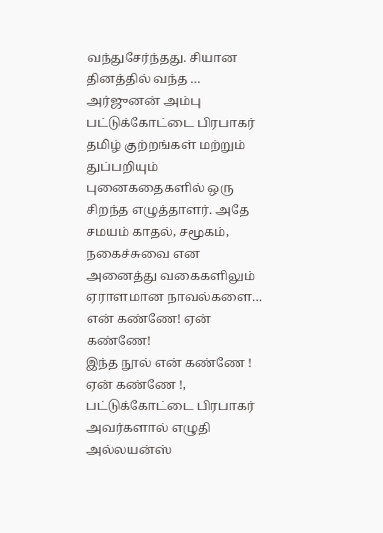வந்துசேர்ந்தது. சியான தினத்தில் வந்த …
அர்ஜுனன் அம்பு
பட்டுக்கோட்டை பிரபாகர் தமிழ் குற்றங்கள் மற்றும் துப்பறியும் புனைகதைகளில் ஒரு சிறந்த எழுத்தாளர். அதே சமயம் காதல், சமூகம், நகைச்சுவை என அனைத்து வகைகளிலும் ஏராளமான நாவல்களை…
என் கண்ணே! ஏன் கண்ணே!
இந்த நூல் என் கண்ணே ! ஏன் கண்ணே !, பட்டுக்கோட்டை பிரபாகர் அவர்களால் எழுதி அல்லயன்ஸ்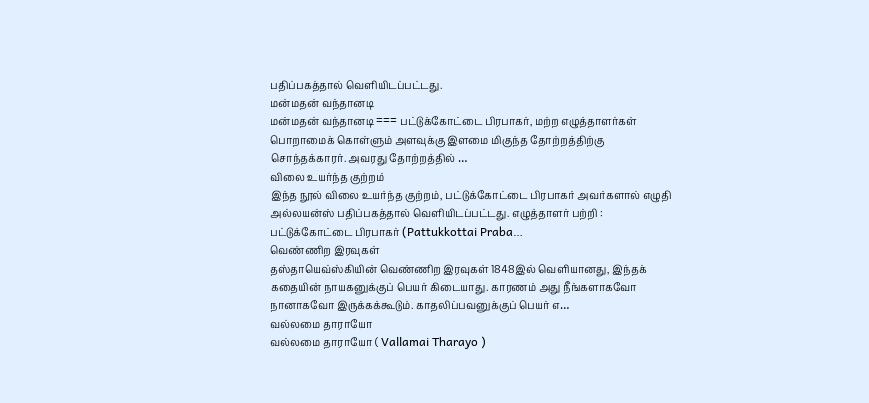பதிப்பகத்தால் வெளியிடப்பட்டது.
மன்மதன் வந்தானடி
மன்மதன் வந்தானடி === பட்டுக்கோட்டை பிரபாகர், மற்ற எழுத்தாளர்கள் பொறாமைக் கொள்ளும் அளவுக்கு இளமை மிகுந்த தோற்றத்திற்கு சொந்தக்காரர். அவரது தோற்றத்தில் …
விலை உயர்ந்த குற்றம்
இந்த நூல் விலை உயர்ந்த குற்றம், பட்டுக்கோட்டை பிரபாகர் அவர்களால் எழுதி அல்லயன்ஸ் பதிப்பகத்தால் வெளியிடப்பட்டது. எழுத்தாளர் பற்றி : பட்டுக்கோட்டை பிரபாகர் (Pattukkottai Praba…
வெண்ணிற இரவுகள்
தஸ்தாயெவ்ஸ்கியின் வெண்ணிற இரவுகள் 1848இல் வெளியானது, இந்தக் கதையின் நாயகனுக்குப் பெயர் கிடையாது. காரணம் அது நீங்களாகவோ நானாகவோ இருக்கக்கூடும். காதலிப்பவனுக்குப் பெயர் எ…
வல்லமை தாராயோ
வல்லமை தாராயோ ( Vallamai Tharayo )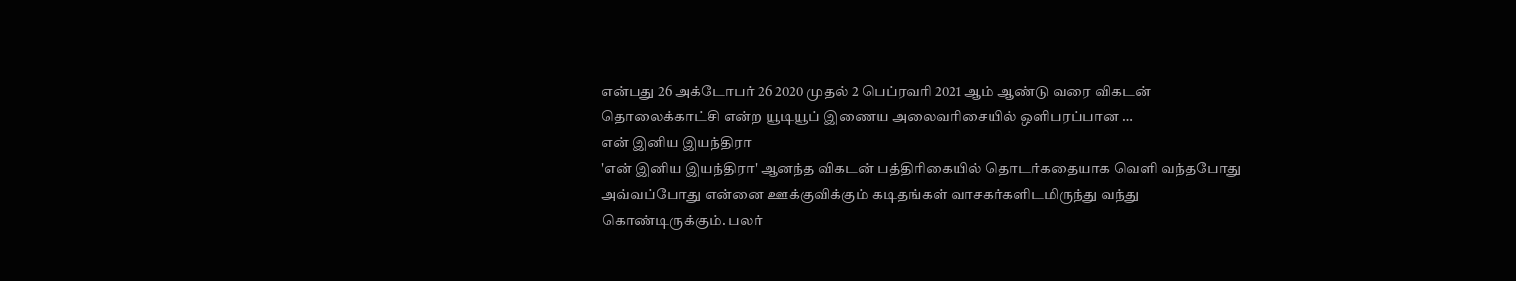என்பது 26 அக்டோபர் 26 2020 முதல் 2 பெப்ரவரி 2021 ஆம் ஆண்டு வரை விகடன் தொலைக்காட்சி என்ற யூடியூப் இணைய அலைவரிசையில் ஒளிபரப்பான …
என் இனிய இயந்திரா
'என் இனிய இயந்திரா' ஆனந்த விகடன் பத்திரிகையில் தொடர்கதையாக வெளி வந்தபோது அவ்வப்போது என்னை ஊக்குவிக்கும் கடிதங்கள் வாசகர்களிடமிருந்து வந்து கொண்டிருக்கும். பலர்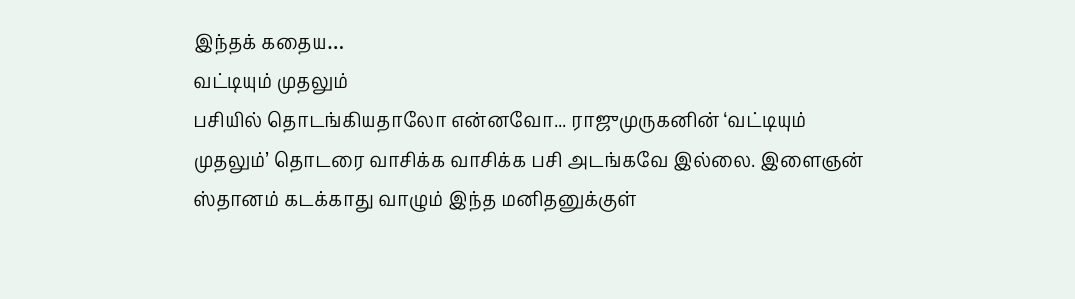இந்தக் கதைய…
வட்டியும் முதலும்
பசியில் தொடங்கியதாலோ என்னவோ... ராஜுமுருகனின் ‘வட்டியும் முதலும்’ தொடரை வாசிக்க வாசிக்க பசி அடங்கவே இல்லை. இளைஞன் ஸ்தானம் கடக்காது வாழும் இந்த மனிதனுக்குள்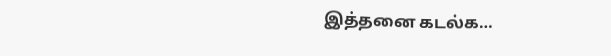இத்தனை கடல்க…